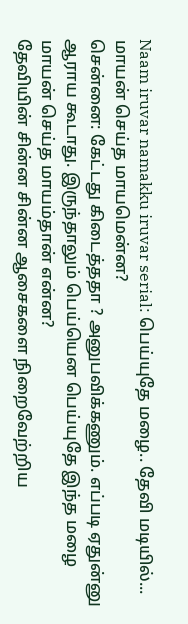Naam iruvar namakku iruvar serial: பெய்யுதே மழை.. தேவி மடியில்... மாயன் செய்த மாயமென்ன?
சென்னை: கேட்டது கிடைத்ததா ? அனுபவிக்கணும். எப்படி ஏதுன்னு ஆராய கூடாது. இருந்தாலும் பெய்யென பெய்யுதே இந்த மழை மாயன் செய்த மாயம்தான் என்ன?
தேவியின் சின்ன சின்ன ஆசைகளை நிறைவேற்றிய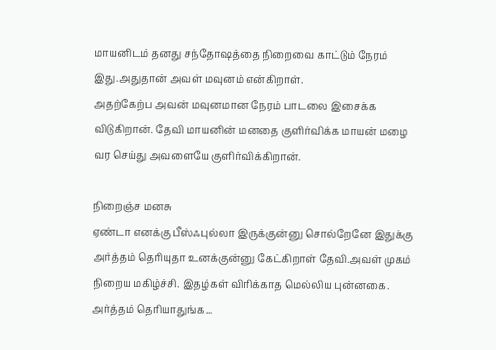மாயனிடம் தனது சந்தோஷத்தை நிறைவை காட்டும் நேரம் இது.அதுதான் அவள் மவுனம் என்கிறாள்.
அதற்கேற்ப அவன் மவுனமான நேரம் பாடலை இசைக்க விடுகிறான். தேவி மாயனின் மனதை குளிர்விக்க மாயன் மழை வர செய்து அவளையே குளிர்விக்கிறான்.

நிறைஞ்ச மனசு
ஏண்டா எனக்கு பீஸ்ஃபுல்லா இருக்குன்னு சொல்றேனே இதுக்கு அர்த்தம் தெரியுதா உனக்குன்னு கேட்கிறாள் தேவி.அவள் முகம் நிறைய மகிழ்ச்சி. இதழ்கள் விரிக்காத மெல்லிய புன்னகை. அர்த்தம் தெரியாதுங்க...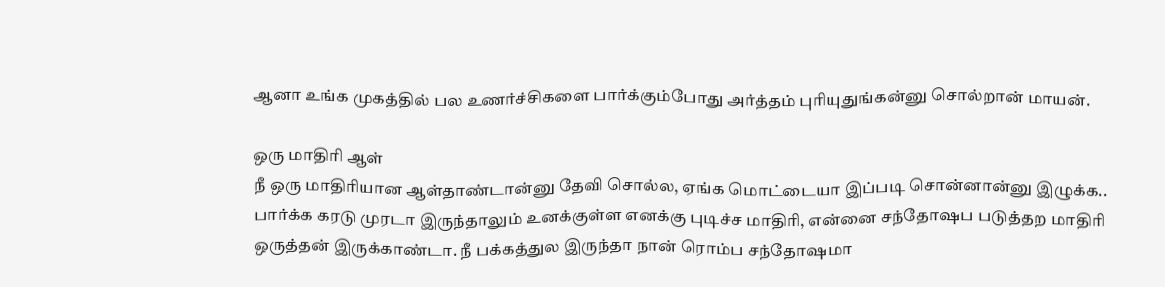ஆனா உங்க முகத்தில் பல உணர்ச்சிகளை பார்க்கும்போது அர்த்தம் புரியுதுங்கன்னு சொல்றான் மாயன்.

ஒரு மாதிரி ஆள்
நீ ஒரு மாதிரியான ஆள்தாண்டான்னு தேவி சொல்ல, ஏங்க மொட்டையா இப்படி சொன்னான்னு இழுக்க.. பார்க்க கரடு முரடா இருந்தாலும் உனக்குள்ள எனக்கு புடிச்ச மாதிரி, என்னை சந்தோஷப படுத்தற மாதிரி ஒருத்தன் இருக்காண்டா. நீ பக்கத்துல இருந்தா நான் ரொம்ப சந்தோஷமா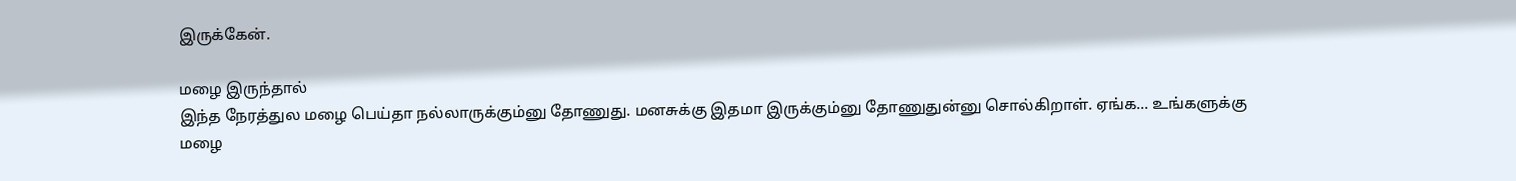இருக்கேன்.

மழை இருந்தால்
இந்த நேரத்துல மழை பெய்தா நல்லாருக்கும்னு தோணுது. மனசுக்கு இதமா இருக்கும்னு தோணுதுன்னு சொல்கிறாள். ஏங்க... உங்களுக்கு மழை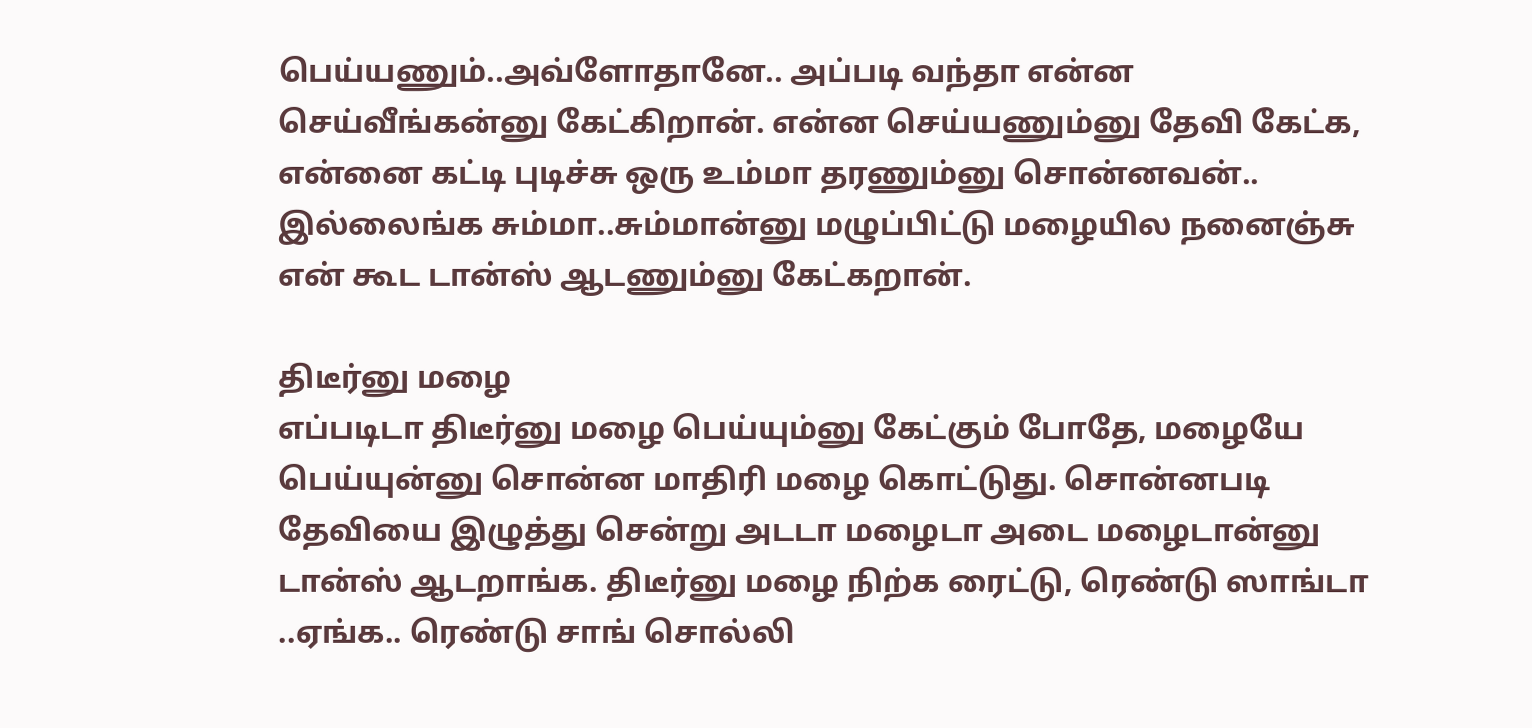பெய்யணும்..அவ்ளோதானே.. அப்படி வந்தா என்ன செய்வீங்கன்னு கேட்கிறான். என்ன செய்யணும்னு தேவி கேட்க, என்னை கட்டி புடிச்சு ஒரு உம்மா தரணும்னு சொன்னவன்.. இல்லைங்க சும்மா..சும்மான்னு மழுப்பிட்டு மழையில நனைஞ்சு என் கூட டான்ஸ் ஆடணும்னு கேட்கறான்.

திடீர்னு மழை
எப்படிடா திடீர்னு மழை பெய்யும்னு கேட்கும் போதே, மழையே பெய்யுன்னு சொன்ன மாதிரி மழை கொட்டுது. சொன்னபடி தேவியை இழுத்து சென்று அடடா மழைடா அடை மழைடான்னு டான்ஸ் ஆடறாங்க. திடீர்னு மழை நிற்க ரைட்டு, ரெண்டு ஸாங்டா ..ஏங்க.. ரெண்டு சாங் சொல்லி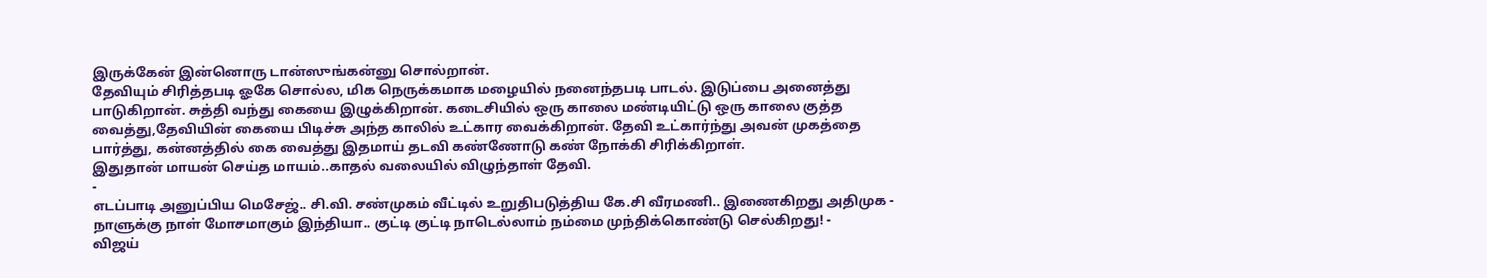இருக்கேன் இன்னொரு டான்ஸுங்கன்னு சொல்றான்.
தேவியும் சிரித்தபடி ஓகே சொல்ல, மிக நெருக்கமாக மழையில் நனைந்தபடி பாடல். இடுப்பை அனைத்து பாடுகிறான். சுத்தி வந்து கையை இழுக்கிறான். கடைசியில் ஒரு காலை மண்டியிட்டு ஒரு காலை குத்த வைத்து,தேவியின் கையை பிடிச்சு அந்த காலில் உட்கார வைக்கிறான். தேவி உட்கார்ந்து அவன் முகத்தை பார்த்து, கன்னத்தில் கை வைத்து இதமாய் தடவி கண்ணோடு கண் நோக்கி சிரிக்கிறாள்.
இதுதான் மாயன் செய்த மாயம்..காதல் வலையில் விழுந்தாள் தேவி.
-
எடப்பாடி அனுப்பிய மெசேஜ்.. சி.வி. சண்முகம் வீட்டில் உறுதிபடுத்திய கே.சி வீரமணி.. இணைகிறது அதிமுக -
நாளுக்கு நாள் மோசமாகும் இந்தியா.. குட்டி குட்டி நாடெல்லாம் நம்மை முந்திக்கொண்டு செல்கிறது! -
விஜய்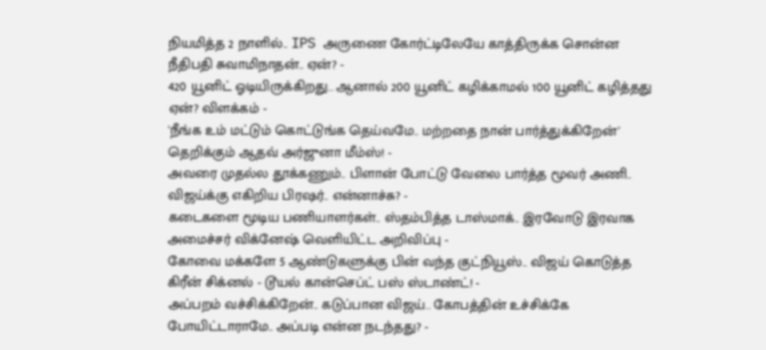நியமித்த 2 நாளில்.. IPS அருணை கோர்ட்டிலேயே காத்திருக்க சொன்ன நீதிபதி சுவாமிநாதன்.. ஏன்? -
420 யூனிட் ஓடியிருக்கிறது.. ஆனால் 200 யூனிட் கழிக்காமல் 100 யூனிட் கழித்தது ஏன்? விளக்கம் -
'நீங்க உம் மட்டும் கொட்டுங்க தெய்வமே.. மற்றதை நான் பார்த்துக்கிறேன்' தெறிக்கும் ஆதவ் அர்ஜுனா மீம்ஸ்! -
அவரை முதல்ல தூக்கணும்.. பிளான் போட்டு வேலை பார்த்த மூவர் அணி.. விஜய்க்கு எகிறிய பிரஷர்.. என்னாச்சு? -
கடைகளை மூடிய பணியாளர்கள்.. ஸ்தம்பித்த டாஸ்மாக்.. இரவோடு இரவாக அமைச்சர் விக்னேஷ் வெளியிட்ட அறிவிப்பு -
கோவை மக்களே 5 ஆண்டுகளுக்கு பின் வந்த குட்நியூஸ்.. விஜய் கொடுத்த கிரீன் சிக்னல் - டூயல் கான்செப்ட் பஸ் ஸ்டாண்ட்! -
அப்பறம் வச்சிக்கிறேன்.. கடுப்பான விஜய்.. கோபத்தின் உச்சிக்கே போயிட்டாராமே.. அப்படி என்ன நடந்தது? -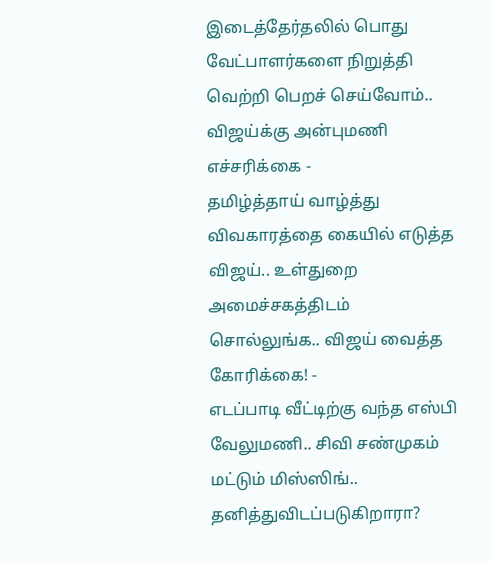இடைத்தேர்தலில் பொது வேட்பாளர்களை நிறுத்தி வெற்றி பெறச் செய்வோம்.. விஜய்க்கு அன்புமணி எச்சரிக்கை -
தமிழ்த்தாய் வாழ்த்து விவகாரத்தை கையில் எடுத்த விஜய்.. உள்துறை அமைச்சகத்திடம் சொல்லுங்க.. விஜய் வைத்த கோரிக்கை! -
எடப்பாடி வீட்டிற்கு வந்த எஸ்பி வேலுமணி.. சிவி சண்முகம் மட்டும் மிஸ்ஸிங்.. தனித்துவிடப்படுகிறாரா?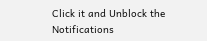Click it and Unblock the Notifications